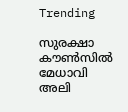Trending

സുരക്ഷാ കൗണ്‍സില്‍ മേധാവി അലി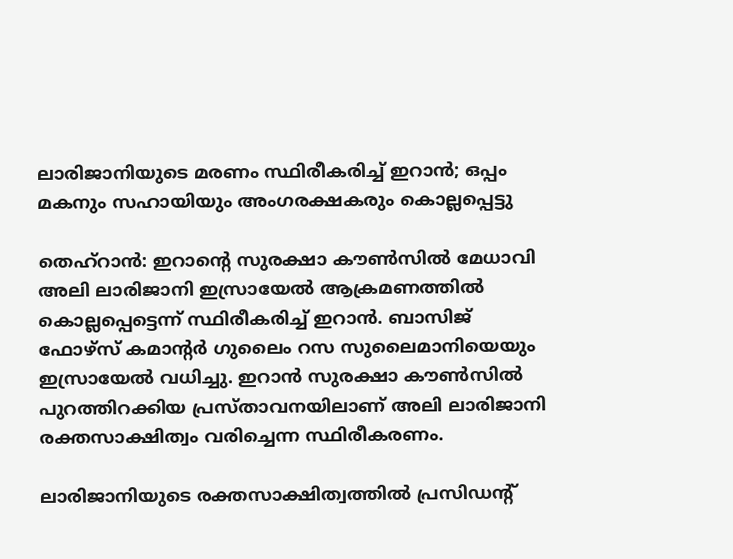ലാരിജാനിയുടെ മരണം സ്ഥിരീകരിച്ച് ഇറാന്‍; ഒപ്പം മകനും സഹായിയും അംഗരക്ഷകരും കൊല്ലപ്പെട്ടു

തെഹ്‌റാന്‍: ഇറാന്റെ സുരക്ഷാ കൗണ്‍സില്‍ മേധാവി അലി ലാരിജാനി ഇസ്രായേല്‍ ആക്രമണത്തില്‍ കൊല്ലപ്പെട്ടെന്ന് സ്ഥിരീകരിച്ച് ഇറാന്‍. ബാസിജ് ഫോഴ്‌സ് കമാന്റര്‍ ഗുലൈം റസ സുലൈമാനിയെയും ഇസ്രായേല്‍ വധിച്ചു. ഇറാന്‍ സുരക്ഷാ കൗണ്‍സില്‍ പുറത്തിറക്കിയ പ്രസ്താവനയിലാണ് അലി ലാരിജാനി രക്തസാക്ഷിത്വം വരിച്ചെന്ന സ്ഥിരീകരണം.

ലാരിജാനിയുടെ രക്തസാക്ഷിത്വത്തില്‍ പ്രസിഡന്റ്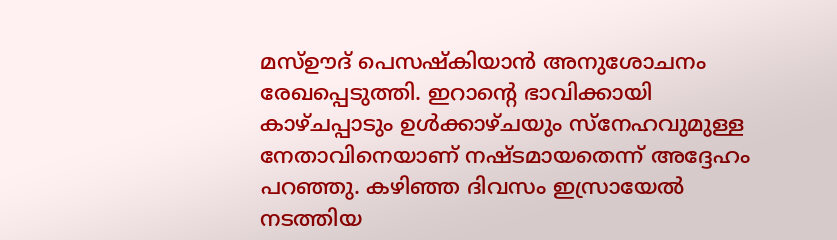മസ്ഊദ് പെസഷ്‌കിയാന്‍ അനുശോചനം രേഖപ്പെടുത്തി. ഇറാന്റെ ഭാവിക്കായി കാഴ്ചപ്പാടും ഉള്‍ക്കാഴ്ചയും സ്‌നേഹവുമുള്ള നേതാവിനെയാണ് നഷ്ടമായതെന്ന് അദ്ദേഹം പറഞ്ഞു. കഴിഞ്ഞ ദിവസം ഇസ്രായേല്‍ നടത്തിയ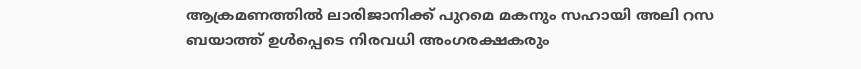ആക്രമണത്തില്‍ ലാരിജാനിക്ക് പുറമെ മകനും സഹായി അലി റസ ബയാത്ത് ഉള്‍പ്പെടെ നിരവധി അംഗരക്ഷകരും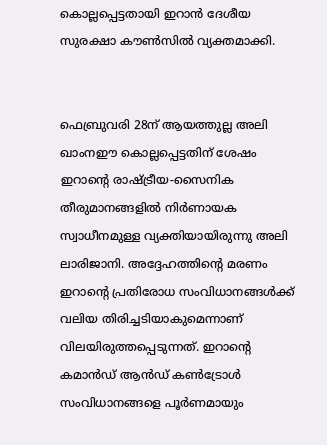കൊല്ലപ്പെട്ടതായി ഇറാന്‍ ദേശീയ സുരക്ഷാ കൗണ്‍സില്‍ വ്യക്തമാക്കി.


ഫെബ്രുവരി 28ന് ആയത്തുല്ല അലി ഖാംനഈ കൊല്ലപ്പെട്ടതിന് ശേഷം ഇറാന്റെ രാഷ്ട്രീയ-സൈനിക തീരുമാനങ്ങളില്‍ നിര്‍ണായക സ്വാധീനമുള്ള വ്യക്തിയായിരുന്നു അലി ലാരിജാനി. അദ്ദേഹത്തിന്റെ മരണം ഇറാന്റെ പ്രതിരോധ സംവിധാനങ്ങള്‍ക്ക് വലിയ തിരിച്ചടിയാകുമെന്നാണ് വിലയിരുത്തപ്പെടുന്നത്. ഇറാന്റെ കമാന്‍ഡ് ആന്‍ഡ് കണ്‍ട്രോള്‍ സംവിധാനങ്ങളെ പൂര്‍ണമായും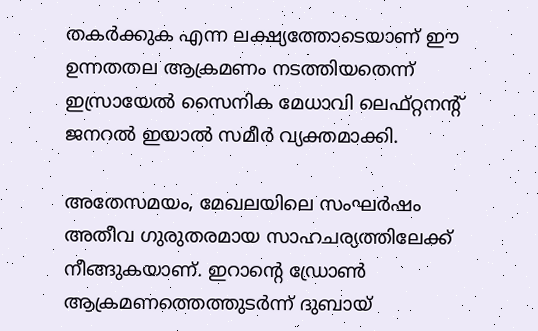തകര്‍ക്കുക എന്ന ലക്ഷ്യത്തോടെയാണ് ഈ ഉന്നതതല ആക്രമണം നടത്തിയതെന്ന് ഇസ്രായേല്‍ സൈനിക മേധാവി ലെഫ്റ്റനന്റ് ജനറല്‍ ഇയാല്‍ സമീര്‍ വ്യക്തമാക്കി.

അതേസമയം, മേഖലയിലെ സംഘര്‍ഷം അതീവ ഗുരുതരമായ സാഹചര്യത്തിലേക്ക് നീങ്ങുകയാണ്. ഇറാന്റെ ഡ്രോണ്‍ ആക്രമണത്തെത്തുടര്‍ന്ന് ദുബായ്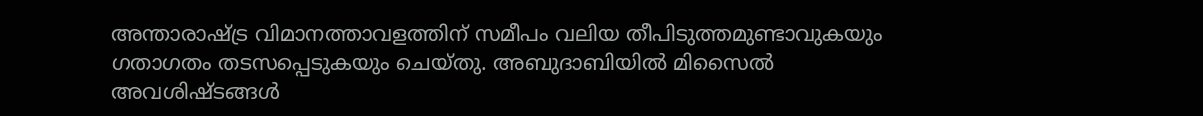അന്താരാഷ്ട്ര വിമാനത്താവളത്തിന് സമീപം വലിയ തീപിടുത്തമുണ്ടാവുകയും ഗതാഗതം തടസപ്പെടുകയും ചെയ്തു. അബുദാബിയില്‍ മിസൈല്‍ അവശിഷ്ടങ്ങള്‍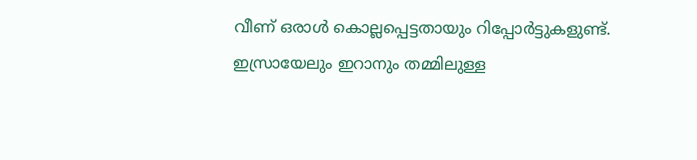വീണ് ഒരാള്‍ കൊല്ലപ്പെട്ടതായും റിപ്പോര്‍ട്ടുകളുണ്ട്. ഇസ്രായേലും ഇറാനും തമ്മിലുള്ള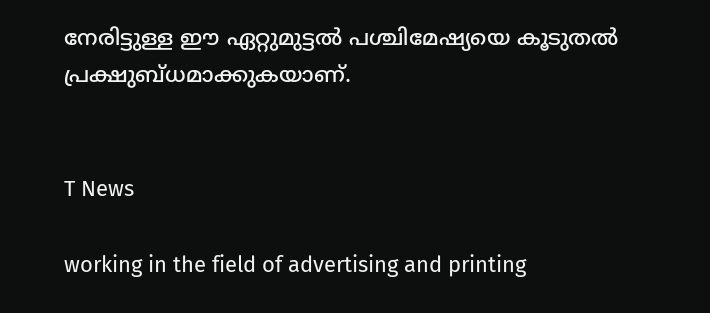നേരിട്ടുള്ള ഈ ഏറ്റുമുട്ടല്‍ പശ്ചിമേഷ്യയെ കൂടുതല്‍ പ്രക്ഷുബ്ധമാക്കുകയാണ്.


T News

working in the field of advertising and printing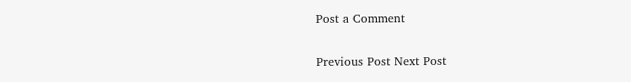Post a Comment

Previous Post Next Post